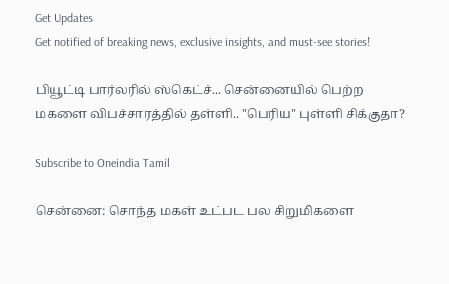Get Updates
Get notified of breaking news, exclusive insights, and must-see stories!

பியூட்டி பார்லரில் ஸ்கெட்ச்... சென்னையில் பெற்ற மகளை விபச்சாரத்தில் தள்ளி.. "பெரிய" புள்ளி சிக்குதா?

Subscribe to Oneindia Tamil

சென்னை: சொந்த மகள் உட்பட பல சிறுமிகளை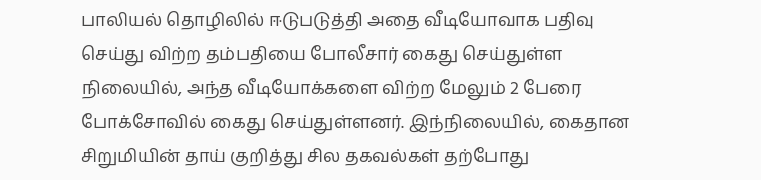பாலியல் தொழிலில் ஈடுபடுத்தி அதை வீடியோவாக பதிவு செய்து விற்ற தம்பதியை போலீசார் கைது செய்துள்ள நிலையில், அந்த வீடியோக்களை விற்ற மேலும் 2 பேரை போக்சோவில் கைது செய்துள்ளனர். இந்நிலையில், கைதான சிறுமியின் தாய் குறித்து சில தகவல்கள் தற்போது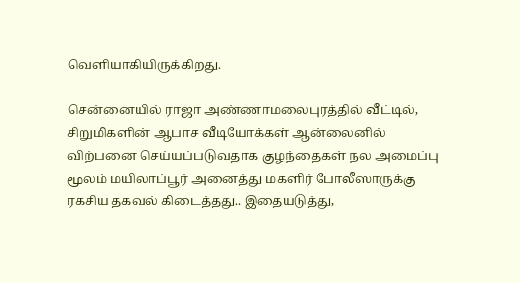வெளியாகியிருக்கிறது.

சென்னையில் ராஜா அண்ணாமலைபுரத்தில் வீட்டில், சிறுமிகளின் ஆபாச வீடியோக்கள் ஆன்லைனில் விற்பனை செய்யப்படுவதாக குழந்தைகள் நல அமைப்பு மூலம் மயிலாப்பூர் அனைத்து மகளிர் போலீஸாருக்கு ரகசிய தகவல் கிடைத்தது.. இதையடுத்து,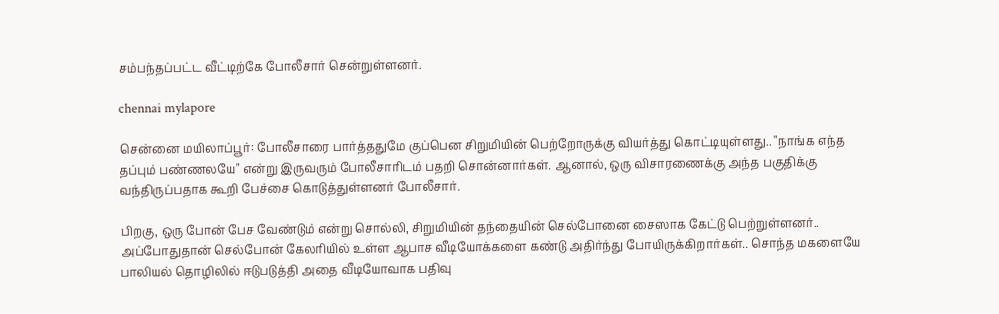சம்பந்தப்பட்ட வீட்டிற்கே போலீசார் சென்றுள்ளனர்.

chennai mylapore

சென்னை மயிலாப்பூர்: போலீசாரை பார்த்ததுமே குப்பென சிறுமியின் பெற்றோருக்கு வியர்த்து கொட்டியுள்ளது.. "நாங்க எந்த தப்பும் பண்ணலயே" என்று இருவரும் போலீசாரிடம் பதறி சொன்னார்கள். ஆனால், ஒரு விசாரணைக்கு அந்த பகுதிக்கு வந்திருப்பதாக கூறி பேச்சை கொடுத்துள்ளனர் போலீசார்.

பிறகு, ஒரு போன் பேச வேண்டும் என்று சொல்லி, சிறுமியின் தந்தையின் செல்போனை சைஸாக கேட்டு பெற்றுள்ளனர்.. அப்போதுதான் செல்போன் கேலரியில் உள்ள ஆபாச வீடியோக்களை கண்டு அதிர்ந்து போயிருக்கிறார்கள்.. சொந்த மகளையே பாலியல் தொழிலில் ஈடுபடுத்தி அதை வீடியோவாக பதிவு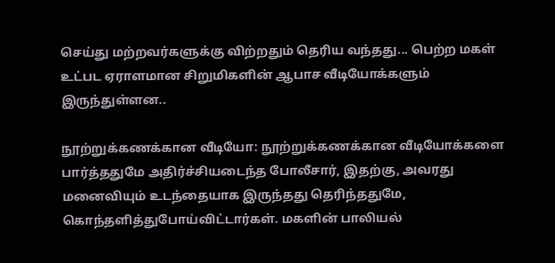செய்து மற்றவர்களுக்கு விற்றதும் தெரிய வந்தது... பெற்ற மகள் உட்பட ஏராளமான சிறுமிகளின் ஆபாச வீடியோக்களும் இருந்துள்ளன..

நூற்றுக்கணக்கான வீடியோ: நூற்றுக்கணக்கான வீடியோக்களை பார்த்ததுமே அதிர்ச்சியடைந்த போலீசார், இதற்கு, அவரது மனைவியும் உடந்தையாக இருந்தது தெரிந்ததுமே, கொந்தளித்துபோய்விட்டார்கள். மகளின் பாலியல்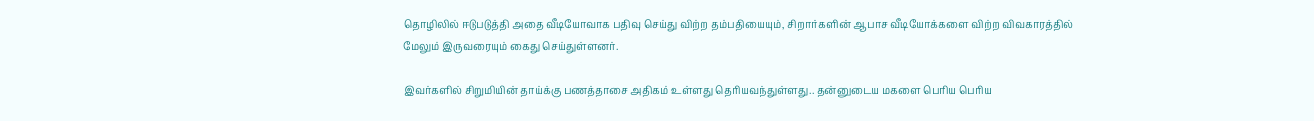தொழிலில் ஈடுபடுத்தி அதை வீடியோவாக பதிவு செய்து விற்ற தம்பதியையும், சிறார்களின் ஆபாச வீடியோக்களை விற்ற விவகாரத்தில் மேலும் இருவரையும் கைது செய்துள்ளனர்.

இவர்களில் சிறுமியின் தாய்க்கு பணத்தாசை அதிகம் உள்ளது தெரியவந்துள்ளது.. தன்னுடைய மகளை பெரிய பெரிய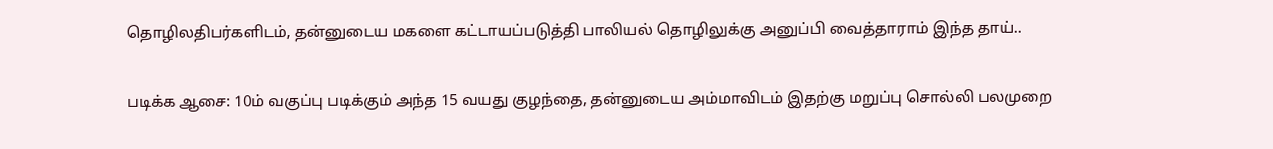தொழிலதிபர்களிடம், தன்னுடைய மகளை கட்டாயப்படுத்தி பாலியல் தொழிலுக்கு அனுப்பி வைத்தாராம் இந்த தாய்..

படிக்க ஆசை: 10ம் வகுப்பு படிக்கும் அந்த 15 வயது குழந்தை, தன்னுடைய அம்மாவிடம் இதற்கு மறுப்பு சொல்லி பலமுறை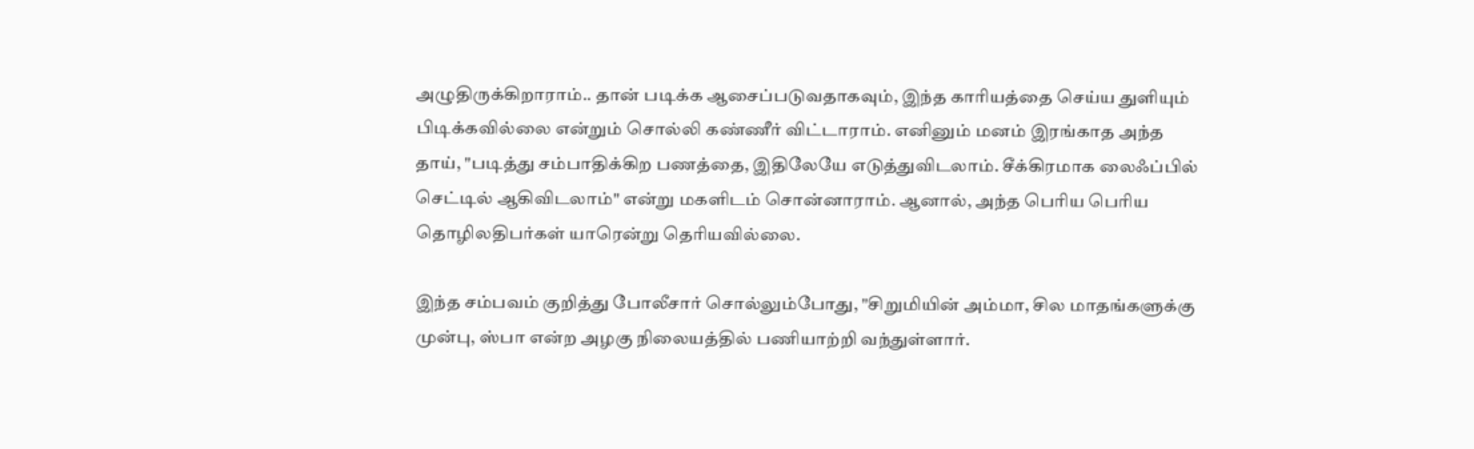அழுதிருக்கிறாராம்.. தான் படிக்க ஆசைப்படுவதாகவும், இந்த காரியத்தை செய்ய துளியும் பிடிக்கவில்லை என்றும் சொல்லி கண்ணீர் விட்டாராம். எனினும் மனம் இரங்காத அந்த தாய், "படித்து சம்பாதிக்கிற பணத்தை, இதிலேயே எடுத்துவிடலாம். சீக்கிரமாக லைஃப்பில் செட்டில் ஆகிவிடலாம்" என்று மகளிடம் சொன்னாராம். ஆனால், அந்த பெரிய பெரிய தொழிலதிபர்கள் யாரென்று தெரியவில்லை.

இந்த சம்பவம் குறித்து போலீசார் சொல்லும்போது, "சிறுமியின் அம்மா, சில மாதங்களுக்கு முன்பு, ஸ்பா என்ற அழகு நிலையத்தில் பணியாற்றி வந்துள்ளார்.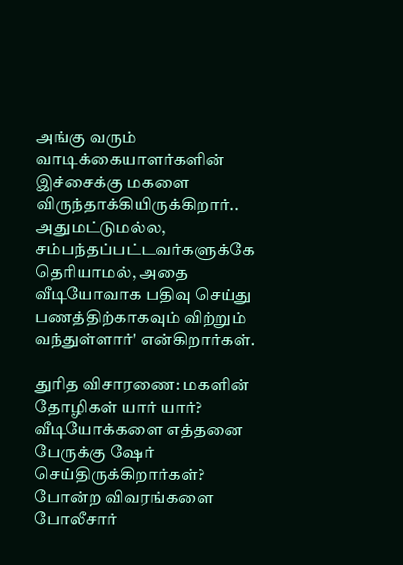அங்கு வரும் வாடிக்கையாளர்களின் இச்சைக்கு மகளை விருந்தாக்கியிருக்கிறார்.. அதுமட்டுமல்ல, சம்பந்தப்பட்டவர்களுக்கே தெரியாமல், அதை வீடியோவாக பதிவு செய்து பணத்திற்காகவும் விற்றும் வந்துள்ளார்' என்கிறார்கள்.

துரித விசாரணை: மகளின் தோழிகள் யார் யார்? வீடியோக்களை எத்தனை பேருக்கு ஷேர் செய்திருக்கிறார்கள்? போன்ற விவரங்களை போலீசார்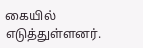கையில் எடுத்துள்ளனர்.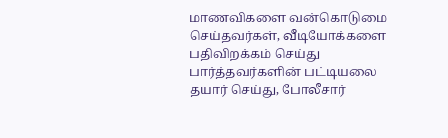மாணவிகளை வன்கொடுமை செய்தவர்கள், வீடியோக்களை பதிவிறக்கம் செய்து பார்த்தவர்களின் பட்டியலை தயார் செய்து, போலீசார்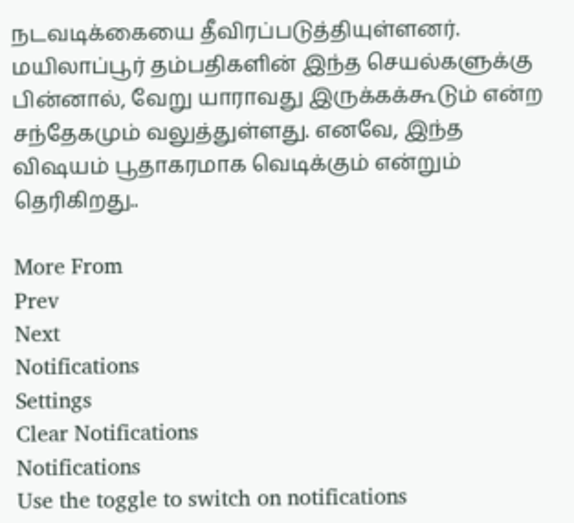நடவடிக்கையை தீவிரப்படுத்தியுள்ளனர். மயிலாப்பூர் தம்பதிகளின் இந்த செயல்களுக்கு பின்னால், வேறு யாராவது இருக்கக்கூடும் என்ற சந்தேகமும் வலுத்துள்ளது. எனவே, இந்த விஷயம் பூதாகரமாக வெடிக்கும் என்றும் தெரிகிறது..

More From
Prev
Next
Notifications
Settings
Clear Notifications
Notifications
Use the toggle to switch on notifications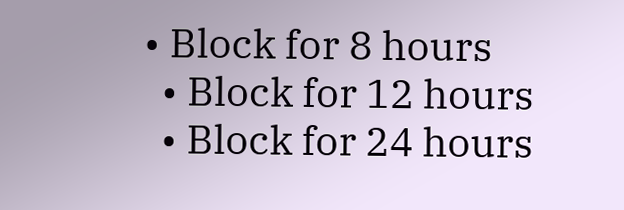• Block for 8 hours
  • Block for 12 hours
  • Block for 24 hours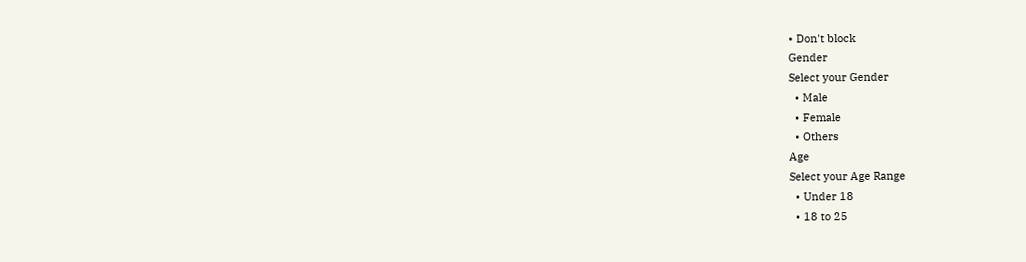• Don't block
Gender
Select your Gender
  • Male
  • Female
  • Others
Age
Select your Age Range
  • Under 18
  • 18 to 25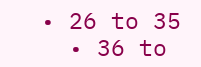• 26 to 35
  • 36 to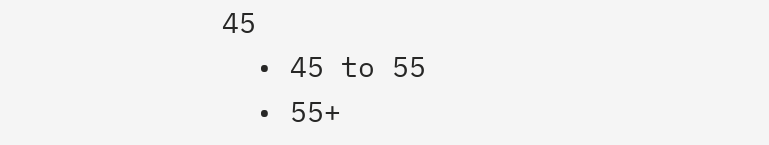45
  • 45 to 55
  • 55+